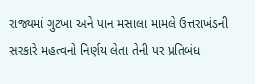રાજ્યમાં ગુટખા અને પાન મસાલા મામલે ઉત્તરાખંડની સરકારે મહત્વનો નિર્ણય લેતા તેની પર પ્રતિબંધ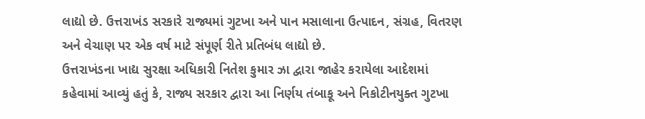લાદ્યો છે. ઉત્તરાખંડ સરકારે રાજ્યમાં ગુટખા અને પાન મસાલાના ઉત્પાદન, સંગ્રહ, વિતરણ અને વેચાણ પર એક વર્ષ માટે સંપૂર્ણ રીતે પ્રતિબંધ લાદ્યો છે.
ઉત્તરાખંડના ખાદ્ય સુરક્ષા અધિકારી નિતેશ કુમાર ઝા દ્વારા જાહેર કરાયેલા આદેશમાં કહેવામાં આવ્યું હતું કે, રાજ્ય સરકાર દ્વારા આ નિર્ણય તંબાકૂ અને નિકોટીનયુક્ત ગુટખા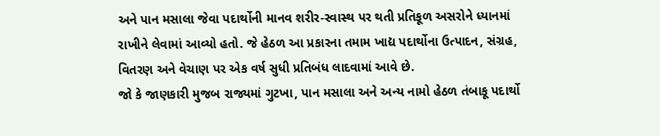અને પાન મસાલા જેવા પદાર્થોની માનવ શરીર-સ્વાસ્થ પર થતી પ્રતિકૂળ અસરોને ધ્યાનમાં રાખીને લેવામાં આવ્યો હતો. જે હેઠળ આ પ્રકારના તમામ ખાદ્ય પદાર્થોના ઉત્પાદન, સંગ્રહ, વિતરણ અને વેચાણ પર એક વર્ષ સુધી પ્રતિબંધ લાદવામાં આવે છે.
જો કે જાણકારી મુજબ રાજ્યમાં ગુટખા, પાન મસાલા અને અન્ય નામો હેઠળ તંબાકૂ પદાર્થો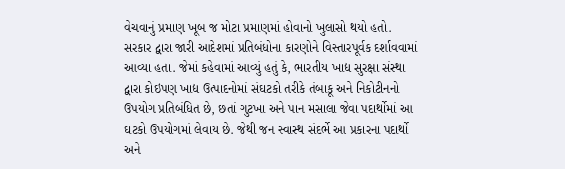વેચવાનું પ્રમાણ ખૂબ જ મોટા પ્રમાણમાં હોવાનો ખુલાસો થયો હતો.
સરકાર દ્વારા જારી આદેશમાં પ્રતિબંધોના કારણોને વિસ્તારપૂર્વક દર્શાવવામાં આવ્યા હતા. જેમાં કહેવામાં આવ્યું હતું કે, ભારતીય ખાદ્ય સુરક્ષા સંસ્થા દ્વારા કોઇપણ ખાદ્ય ઉત્પાદનોમાં સંઘટકો તરીકે તંબાકૂ અને નિકોટીનનો ઉપયોગ પ્રતિબંધિત છે, છતાં ગુટખા અને પાન મસાલા જેવા પદાર્થોમાં આ ઘટકો ઉપયોગમાં લેવાય છે. જેથી જન સ્વાસ્થ સંદર્ભે આ પ્રકારના પદાર્થો અને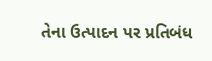તેના ઉત્પાદન પર પ્રતિબંધ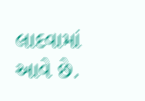લાદવામાં આવે છે.